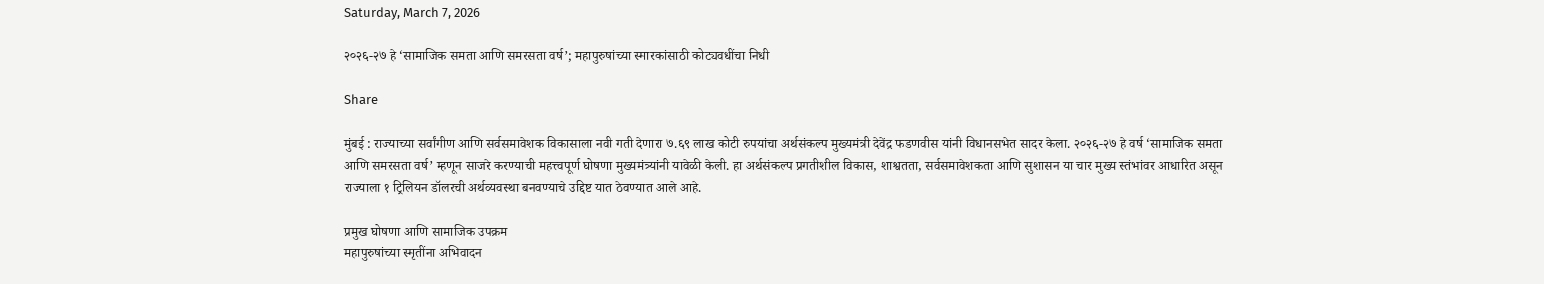Saturday, March 7, 2026

२०२६-२७ हे ‘सामाजिक समता आणि समरसता वर्ष’; महापुरुषांच्या स्मारकांसाठी कोट्यवधींचा निधी

Share

मुंबई : राज्याच्या सर्वांगीण आणि सर्वसमावेशक विकासाला नवी गती देणारा ७.६९ लाख कोटी रुपयांचा अर्थसंकल्प मुख्यमंत्री देवेंद्र फडणवीस यांनी विधानसभेत सादर केला. २०२६-२७ हे वर्ष ‘सामाजिक समता आणि समरसता वर्ष’ म्हणून साजरे करण्याची महत्त्वपूर्ण घोषणा मुख्यमंत्र्यांनी यावेळी केली. हा अर्थसंकल्प प्रगतीशील विकास, शाश्वतता, सर्वसमावेशकता आणि सुशासन या चार मुख्य स्तंभांवर आधारित असून राज्याला १ ट्रिलियन डॉलरची अर्थव्यवस्था बनवण्याचे उद्दिष्ट यात ठेवण्यात आले आहे.

प्रमुख घोषणा आणि सामाजिक उपक्रम
महापुरुषांच्या स्मृतींना अभिवादन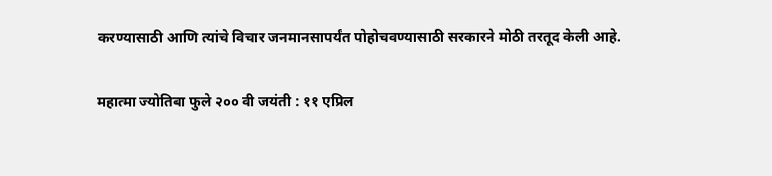करण्यासाठी आणि त्यांचे विचार जनमानसापर्यंत पोहोचवण्यासाठी सरकारने मोठी तरतूद केली आहे.

महात्मा ज्योतिबा फुले २०० वी जयंती : ११ एप्रिल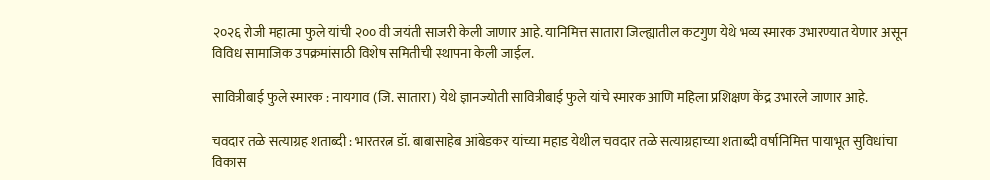२०२६ रोजी महात्मा फुले यांची २०० वी जयंती साजरी केली जाणार आहे. यानिमित्त सातारा जिल्ह्यातील कटगुण येथे भव्य स्मारक उभारण्यात येणार असून विविध सामाजिक उपक्रमांसाठी विशेष समितीची स्थापना केली जाईल.

सावित्रीबाई फुले स्मारक : नायगाव (जि. सातारा) येथे ज्ञानज्योती सावित्रीबाई फुले यांचे स्मारक आणि महिला प्रशिक्षण केंद्र उभारले जाणार आहे.

चवदार तळे सत्याग्रह शताब्दी : भारतरत्न डॉ. बाबासाहेब आंबेडकर यांच्या महाड येथील चवदार तळे सत्याग्रहाच्या शताब्दी वर्षानिमित्त पायाभूत सुविधांचा विकास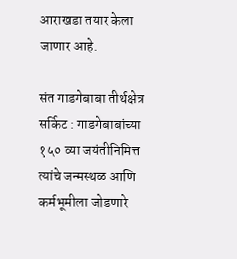आराखडा तयार केला जाणार आहे.

संत गाडगेबाबा तीर्थक्षेत्र सर्किट : गाडगेबाबांच्या १५० व्या जयंतीनिमित्त त्यांचे जन्मस्थळ आणि कर्मभूमीला जोडणारे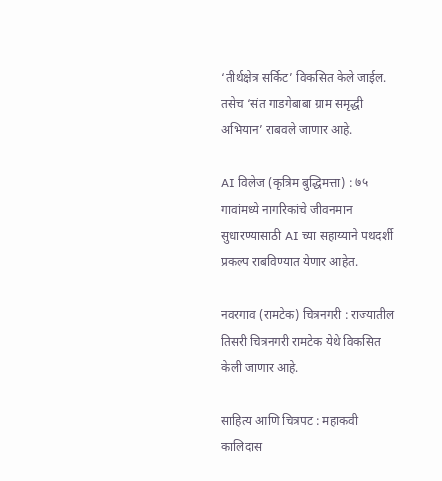‘तीर्थक्षेत्र सर्किट’ विकसित केले जाईल. तसेच ‘संत गाडगेबाबा ग्राम समृद्धी अभियान’ राबवले जाणार आहे.

AI विलेज (कृत्रिम बुद्धिमत्ता) : ७५ गावांमध्ये नागरिकांचे जीवनमान सुधारण्यासाठी AI च्या सहाय्याने पथदर्शी प्रकल्प राबविण्यात येणार आहेत.

नवरगाव (रामटेक) चित्रनगरी : राज्यातील तिसरी चित्रनगरी रामटेक येथे विकसित केली जाणार आहे.

साहित्य आणि चित्रपट : महाकवी कालिदास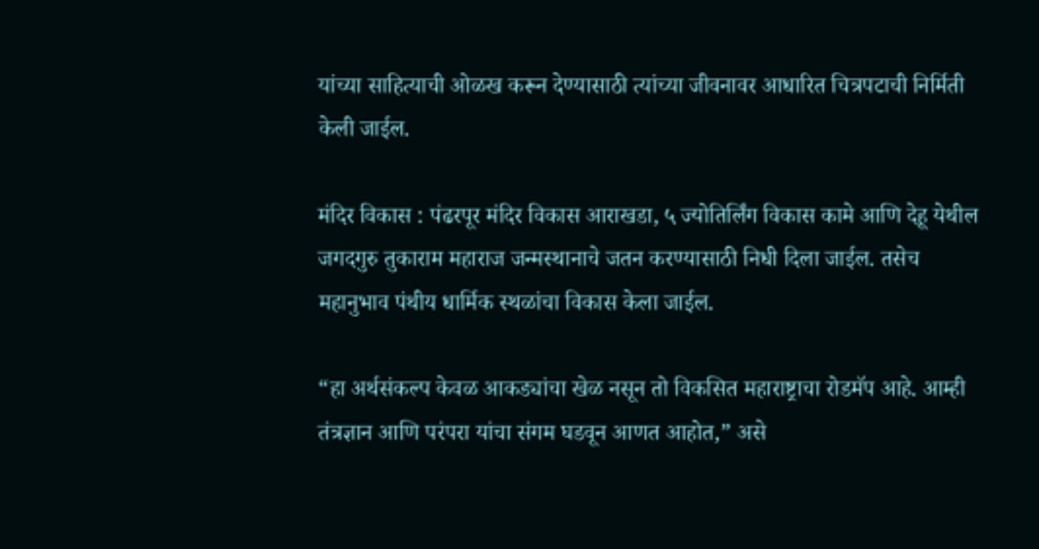यांच्या साहित्याची ओळख करून देण्यासाठी त्यांच्या जीवनावर आधारित चित्रपटाची निर्मिती केली जाईल.

मंदिर विकास : पंढरपूर मंदिर विकास आराखडा, ५ ज्योतिर्लिंग विकास कामे आणि देहू येथील जगदगुरु तुकाराम महाराज जन्मस्थानाचे जतन करण्यासाठी निधी दिला जाईल. तसेच महानुभाव पंथीय धार्मिक स्थळांचा विकास केला जाईल.

“हा अर्थसंकल्प केवळ आकड्यांचा खेळ नसून तो विकसित महाराष्ट्राचा रोडमॅप आहे. आम्ही तंत्रज्ञान आणि परंपरा यांचा संगम घडवून आणत आहोत,” असे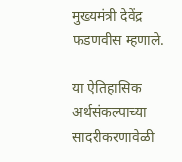मुख्यमंत्री देवेंद्र फडणवीस म्हणाले.

या ऐतिहासिक अर्थसंकल्पाच्या सादरीकरणावेळी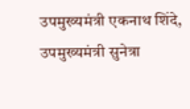उपमुख्यमंत्री एकनाथ शिंदे, उपमुख्यमंत्री सुनेत्रा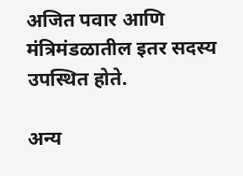अजित पवार आणि मंत्रिमंडळातील इतर सदस्य उपस्थित होते.

अन्य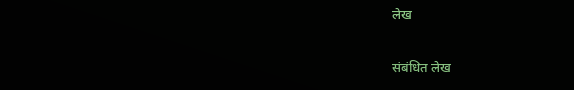लेख

संबंधित लेख